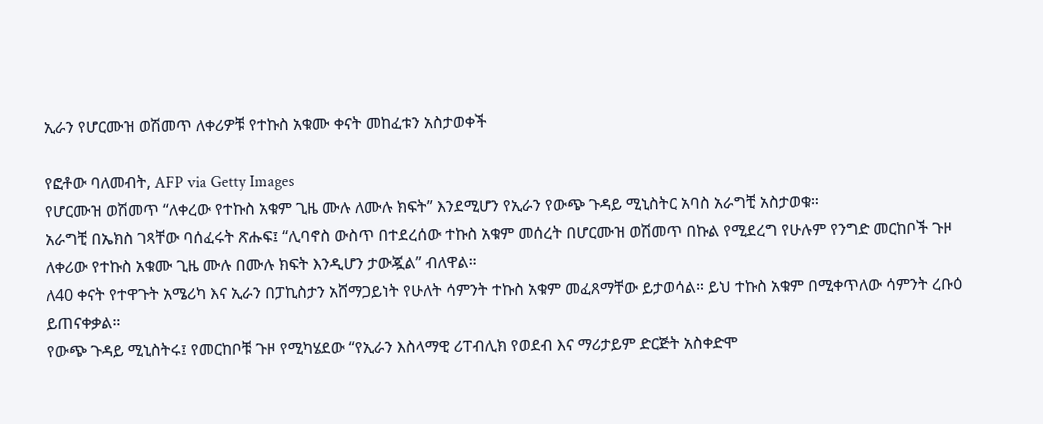ኢራን የሆርሙዝ ወሽመጥ ለቀሪዎቹ የተኩስ አቁሙ ቀናት መከፈቱን አስታወቀች

የፎቶው ባለመብት, AFP via Getty Images
የሆርሙዝ ወሽመጥ “ለቀረው የተኩስ አቁም ጊዜ ሙሉ ለሙሉ ክፍት” እንደሚሆን የኢራን የውጭ ጉዳይ ሚኒስትር አባስ አራግቺ አስታወቁ።
አራግቺ በኤክስ ገጻቸው ባሰፈሩት ጽሑፍ፤ “ሊባኖስ ውስጥ በተደረሰው ተኩስ አቁም መሰረት በሆርሙዝ ወሽመጥ በኩል የሚደረግ የሁሉም የንግድ መርከቦች ጉዞ ለቀሪው የተኩስ አቁሙ ጊዜ ሙሉ በሙሉ ክፍት እንዲሆን ታውጇል” ብለዋል።
ለ40 ቀናት የተዋጉት አሜሪካ እና ኢራን በፓኪስታን አሸማጋይነት የሁለት ሳምንት ተኩስ አቁም መፈጸማቸው ይታወሳል። ይህ ተኩስ አቁም በሚቀጥለው ሳምንት ረቡዕ ይጠናቀቃል።
የውጭ ጉዳይ ሚኒስትሩ፤ የመርከቦቹ ጉዞ የሚካሄደው “የኢራን እስላማዊ ሪፐብሊክ የወደብ እና ማሪታይም ድርጅት አስቀድሞ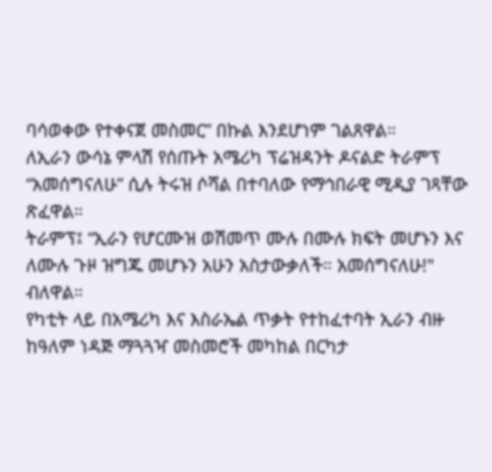ባሳወቀው የተቀናጀ መስመር” በኩል እንደሆነም ገልጸዋል።
ለኢራን ውሳኔ ምላሽ የሰጡት አሜሪካ ፕሬዝዳንት ዶናልድ ትራምፕ “አመሰግናለሁ” ሲሉ ትሩዝ ሶሻል በተባለው የማኅበራዊ ሚዲያ ገጻቸው ጽፈዋል።
ትራምፕ፤ “ኢራን የሆርሙዝ ወሽመጥ ሙሉ በሙሉ ክፍት መሆኑን እና ለሙሉ ጉዞ ዝግጁ መሆኑን አሁን አስታውቃለች። አመሰግናለሁ!" ብለዋል።
የካቲት ላይ በአሜሪካ እና እስራኤል ጥቃት የተከፈተባት ኢራን ብዙ ከዓለም ነዳጅ ማጓጓዣ መስመሮች መካከል በርካታ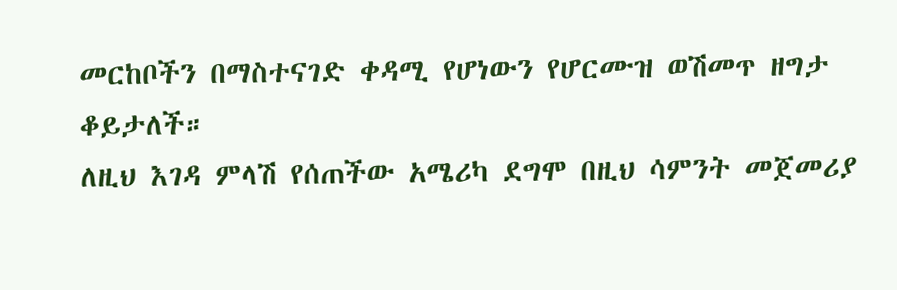መርከቦችን በማስተናገድ ቀዳሚ የሆነውን የሆርሙዝ ወሽመጥ ዘግታ ቆይታለች።
ለዚህ እገዳ ምላሽ የሰጠችው አሜሪካ ደግሞ በዚህ ሳምንት መጀመሪያ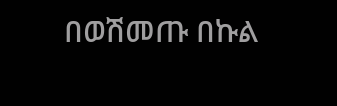በወሽመጡ በኩል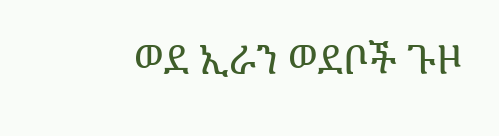ወደ ኢራን ወደቦች ጉዞ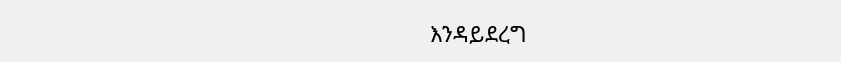እንዳይደረግ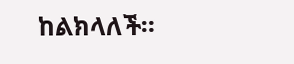ከልክላለች።